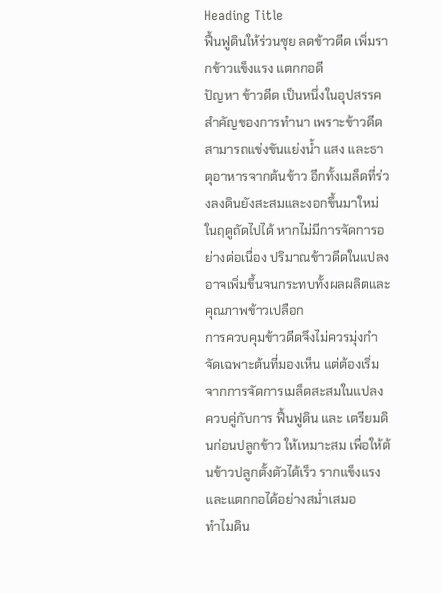Heading Title
ฟื้นฟูดินให้ร่วนซุย ลดข้าวดีด เพิ่มรากข้าวแข็งแรง แตกกอดี
ปัญหา ข้าวดีด เป็นหนึ่งในอุปสรรคสำคัญของการทำนา เพราะข้าวดีดสามารถแข่งขันแย่งน้ำ แสง และธาตุอาหารจากต้นข้าว อีกทั้งเมล็ดที่ร่วงลงดินยังสะสมและงอกขึ้นมาใหม่ในฤดูถัดไปได้ หากไม่มีการจัดการอย่างต่อเนื่อง ปริมาณข้าวดีดในแปลงอาจเพิ่มขึ้นจนกระทบทั้งผลผลิตและคุณภาพข้าวเปลือก
การควบคุมข้าวดีดจึงไม่ควรมุ่งกำจัดเฉพาะต้นที่มองเห็น แต่ต้องเริ่มจากการจัดการเมล็ดสะสมในแปลง ควบคู่กับการ ฟื้นฟูดิน และ เตรียมดินก่อนปลูกข้าว ให้เหมาะสม เพื่อให้ต้นข้าวปลูกตั้งตัวได้เร็ว รากแข็งแรงและแตกกอได้อย่างสม่ำเสมอ
ทำไมดิน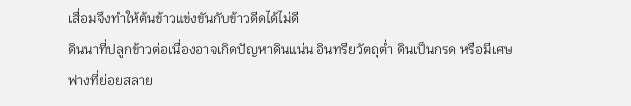เสื่อมจึงทำให้ต้นข้าวแข่งขันกับข้าวดีดได้ไม่ดี
ดินนาที่ปลูกข้าวต่อเนื่องอาจเกิดปัญหาดินแน่น อินทรียวัตถุต่ำ ดินเป็นกรด หรือมีเศษฟางที่ย่อยสลาย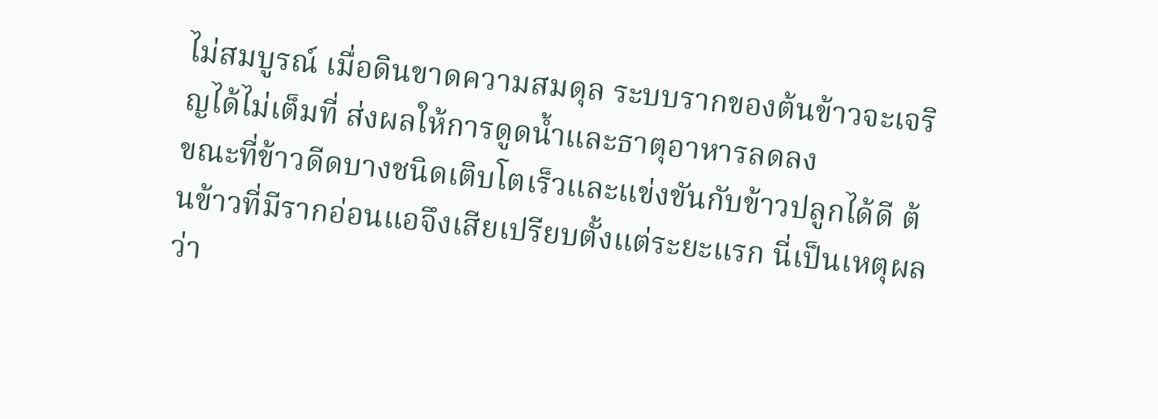ไม่สมบูรณ์ เมื่อดินขาดความสมดุล ระบบรากของต้นข้าวจะเจริญได้ไม่เต็มที่ ส่งผลให้การดูดน้ำและธาตุอาหารลดลง
ขณะที่ข้าวดีดบางชนิดเติบโตเร็วและแข่งขันกับข้าวปลูกได้ดี ต้นข้าวที่มีรากอ่อนแอจึงเสียเปรียบตั้งแต่ระยะแรก นี่เป็นเหตุผลว่า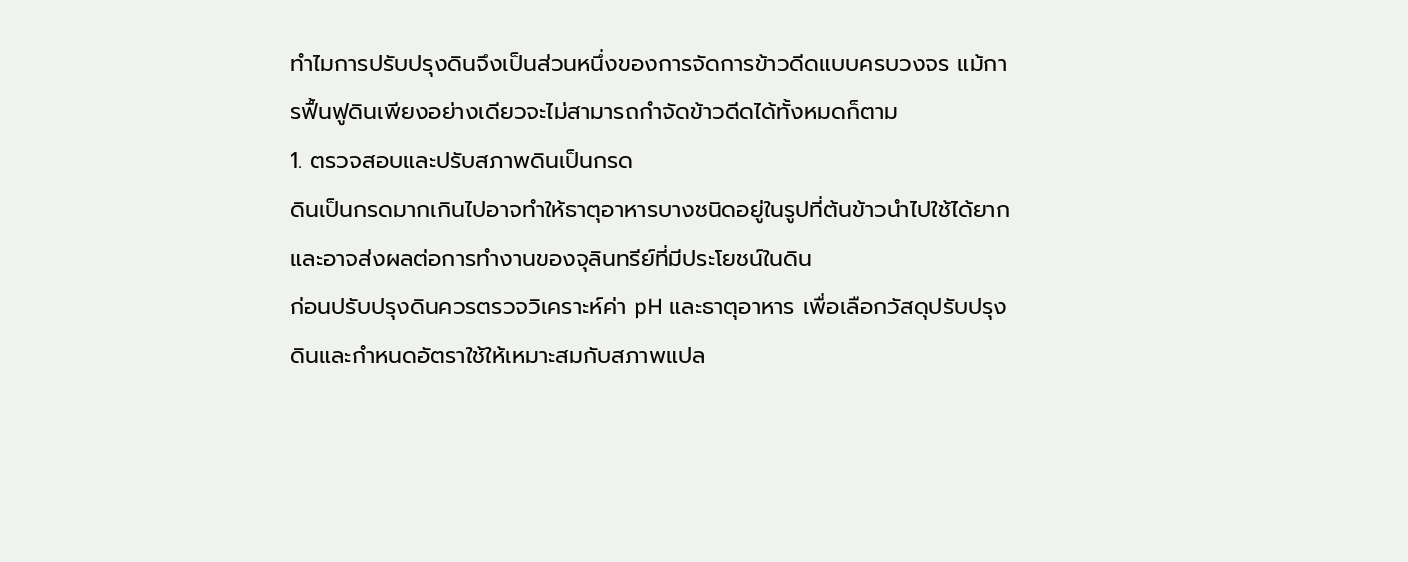ทำไมการปรับปรุงดินจึงเป็นส่วนหนึ่งของการจัดการข้าวดีดแบบครบวงจร แม้การฟื้นฟูดินเพียงอย่างเดียวจะไม่สามารถกำจัดข้าวดีดได้ทั้งหมดก็ตาม
1. ตรวจสอบและปรับสภาพดินเป็นกรด
ดินเป็นกรดมากเกินไปอาจทำให้ธาตุอาหารบางชนิดอยู่ในรูปที่ต้นข้าวนำไปใช้ได้ยาก และอาจส่งผลต่อการทำงานของจุลินทรีย์ที่มีประโยชน์ในดิน
ก่อนปรับปรุงดินควรตรวจวิเคราะห์ค่า pH และธาตุอาหาร เพื่อเลือกวัสดุปรับปรุงดินและกำหนดอัตราใช้ให้เหมาะสมกับสภาพแปล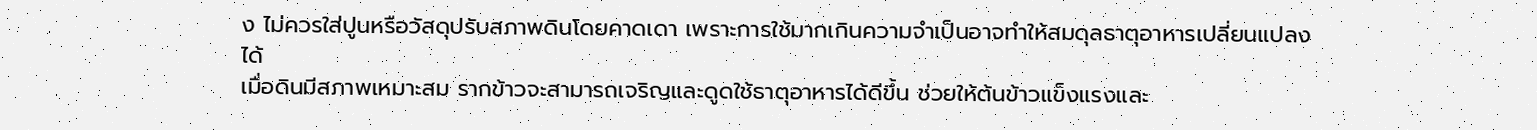ง ไม่ควรใส่ปูนหรือวัสดุปรับสภาพดินโดยคาดเดา เพราะการใช้มากเกินความจำเป็นอาจทำให้สมดุลธาตุอาหารเปลี่ยนแปลงได้
เมื่อดินมีสภาพเหมาะสม รากข้าวจะสามารถเจริญและดูดใช้ธาตุอาหารได้ดีขึ้น ช่วยให้ต้นข้าวแข็งแรงและ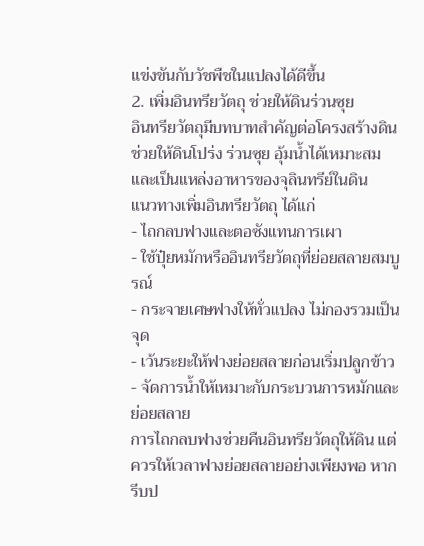แข่งขันกับวัชพืชในแปลงได้ดีขึ้น
2. เพิ่มอินทรียวัตถุ ช่วยให้ดินร่วนซุย
อินทรียวัตถุมีบทบาทสำคัญต่อโครงสร้างดิน ช่วยให้ดินโปร่ง ร่วนซุย อุ้มน้ำได้เหมาะสม และเป็นแหล่งอาหารของจุลินทรีย์ในดิน
แนวทางเพิ่มอินทรียวัตถุ ได้แก่
- ไถกลบฟางและตอซังแทนการเผา
- ใช้ปุ๋ยหมักหรืออินทรียวัตถุที่ย่อยสลายสมบูรณ์
- กระจายเศษฟางให้ทั่วแปลง ไม่กองรวมเป็นจุด
- เว้นระยะให้ฟางย่อยสลายก่อนเริ่มปลูกข้าว
- จัดการน้ำให้เหมาะกับกระบวนการหมักและย่อยสลาย
การไถกลบฟางช่วยคืนอินทรียวัตถุให้ดิน แต่ควรให้เวลาฟางย่อยสลายอย่างเพียงพอ หากรีบป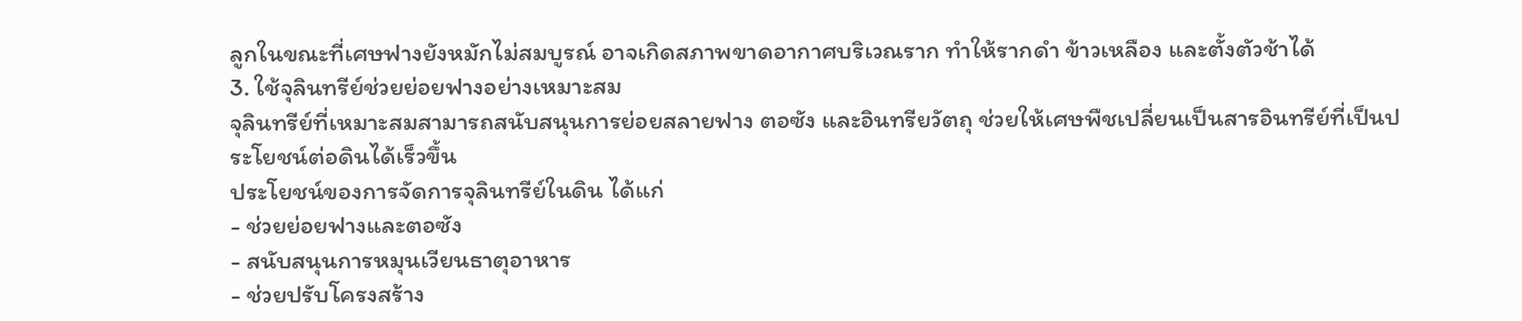ลูกในขณะที่เศษฟางยังหมักไม่สมบูรณ์ อาจเกิดสภาพขาดอากาศบริเวณราก ทำให้รากดำ ข้าวเหลือง และตั้งตัวช้าได้
3. ใช้จุลินทรีย์ช่วยย่อยฟางอย่างเหมาะสม
จุลินทรีย์ที่เหมาะสมสามารถสนับสนุนการย่อยสลายฟาง ตอซัง และอินทรียวัตถุ ช่วยให้เศษพืชเปลี่ยนเป็นสารอินทรีย์ที่เป็นประโยชน์ต่อดินได้เร็วขึ้น
ประโยชน์ของการจัดการจุลินทรีย์ในดิน ได้แก่
- ช่วยย่อยฟางและตอซัง
- สนับสนุนการหมุนเวียนธาตุอาหาร
- ช่วยปรับโครงสร้าง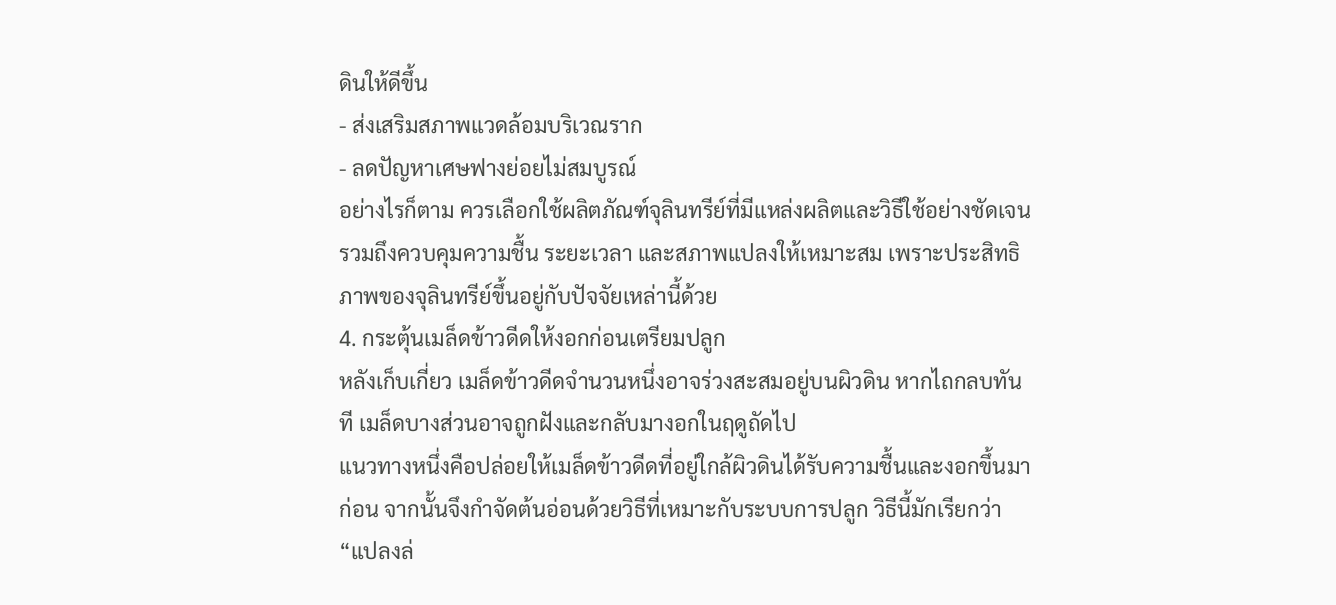ดินให้ดีขึ้น
- ส่งเสริมสภาพแวดล้อมบริเวณราก
- ลดปัญหาเศษฟางย่อยไม่สมบูรณ์
อย่างไรก็ตาม ควรเลือกใช้ผลิตภัณฑ์จุลินทรีย์ที่มีแหล่งผลิตและวิธีใช้อย่างชัดเจน รวมถึงควบคุมความชื้น ระยะเวลา และสภาพแปลงให้เหมาะสม เพราะประสิทธิภาพของจุลินทรีย์ขึ้นอยู่กับปัจจัยเหล่านี้ด้วย
4. กระตุ้นเมล็ดข้าวดีดให้งอกก่อนเตรียมปลูก
หลังเก็บเกี่ยว เมล็ดข้าวดีดจำนวนหนึ่งอาจร่วงสะสมอยู่บนผิวดิน หากไถกลบทันที เมล็ดบางส่วนอาจถูกฝังและกลับมางอกในฤดูถัดไป
แนวทางหนึ่งคือปล่อยให้เมล็ดข้าวดีดที่อยู่ใกล้ผิวดินได้รับความชื้นและงอกขึ้นมาก่อน จากนั้นจึงกำจัดต้นอ่อนด้วยวิธีที่เหมาะกับระบบการปลูก วิธีนี้มักเรียกว่า “แปลงล่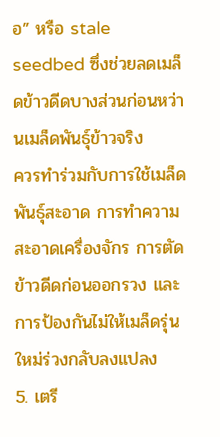อ” หรือ stale seedbed ซึ่งช่วยลดเมล็ดข้าวดีดบางส่วนก่อนหว่านเมล็ดพันธุ์ข้าวจริง
ควรทำร่วมกับการใช้เมล็ดพันธุ์สะอาด การทำความสะอาดเครื่องจักร การตัดข้าวดีดก่อนออกรวง และการป้องกันไม่ให้เมล็ดรุ่นใหม่ร่วงกลับลงแปลง
5. เตรี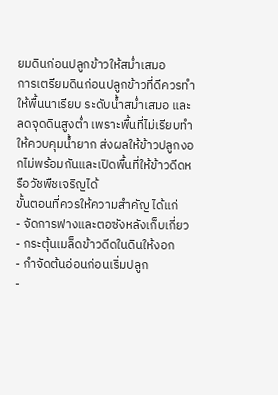ยมดินก่อนปลูกข้าวให้สม่ำเสมอ
การเตรียมดินก่อนปลูกข้าวที่ดีควรทำให้พื้นนาเรียบ ระดับน้ำสม่ำเสมอ และลดจุดดินสูงต่ำ เพราะพื้นที่ไม่เรียบทำให้ควบคุมน้ำยาก ส่งผลให้ข้าวปลูกงอกไม่พร้อมกันและเปิดพื้นที่ให้ข้าวดีดหรือวัชพืชเจริญได้
ขั้นตอนที่ควรให้ความสำคัญ ได้แก่
- จัดการฟางและตอซังหลังเก็บเกี่ยว
- กระตุ้นเมล็ดข้าวดีดในดินให้งอก
- กำจัดต้นอ่อนก่อนเริ่มปลูก
-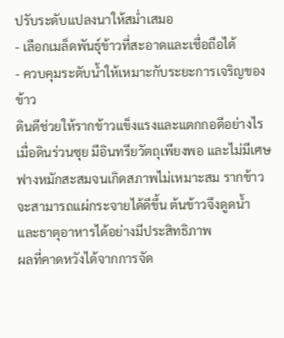ปรับระดับแปลงนาให้สม่ำเสมอ
- เลือกเมล็ดพันธุ์ข้าวที่สะอาดและเชื่อถือได้
- ควบคุมระดับน้ำให้เหมาะกับระยะการเจริญของข้าว
ดินดีช่วยให้รากข้าวแข็งแรงและแตกกอดีอย่างไร
เมื่อดินร่วนซุย มีอินทรียวัตถุเพียงพอ และไม่มีเศษฟางหมักสะสมจนเกิดสภาพไม่เหมาะสม รากข้าวจะสามารถแผ่กระจายได้ดีขึ้น ต้นข้าวจึงดูดน้ำและธาตุอาหารได้อย่างมีประสิทธิภาพ
ผลที่คาดหวังได้จากการจัด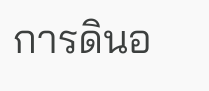การดินอ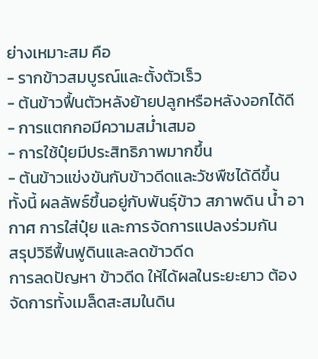ย่างเหมาะสม คือ
- รากข้าวสมบูรณ์และตั้งตัวเร็ว
- ต้นข้าวฟื้นตัวหลังย้ายปลูกหรือหลังงอกได้ดี
- การแตกกอมีความสม่ำเสมอ
- การใช้ปุ๋ยมีประสิทธิภาพมากขึ้น
- ต้นข้าวแข่งขันกับข้าวดีดและวัชพืชได้ดีขึ้น
ทั้งนี้ ผลลัพธ์ขึ้นอยู่กับพันธุ์ข้าว สภาพดิน น้ำ อากาศ การใส่ปุ๋ย และการจัดการแปลงร่วมกัน
สรุปวิธีฟื้นฟูดินและลดข้าวดีด
การลดปัญหา ข้าวดีด ให้ได้ผลในระยะยาว ต้องจัดการทั้งเมล็ดสะสมในดิน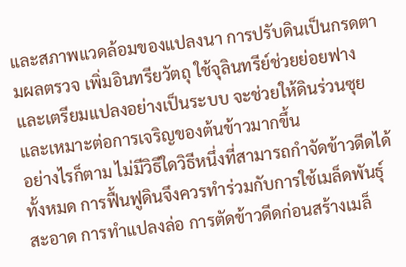และสภาพแวดล้อมของแปลงนา การปรับดินเป็นกรดตามผลตรวจ เพิ่มอินทรียวัตถุ ใช้จุลินทรีย์ช่วยย่อยฟาง และเตรียมแปลงอย่างเป็นระบบ จะช่วยให้ดินร่วนซุยและเหมาะต่อการเจริญของต้นข้าวมากขึ้น
อย่างไรก็ตาม ไม่มีวิธีใดวิธีหนึ่งที่สามารถกำจัดข้าวดีดได้ทั้งหมด การฟื้นฟูดินจึงควรทำร่วมกับการใช้เมล็ดพันธุ์สะอาด การทำแปลงล่อ การตัดข้าวดีดก่อนสร้างเมล็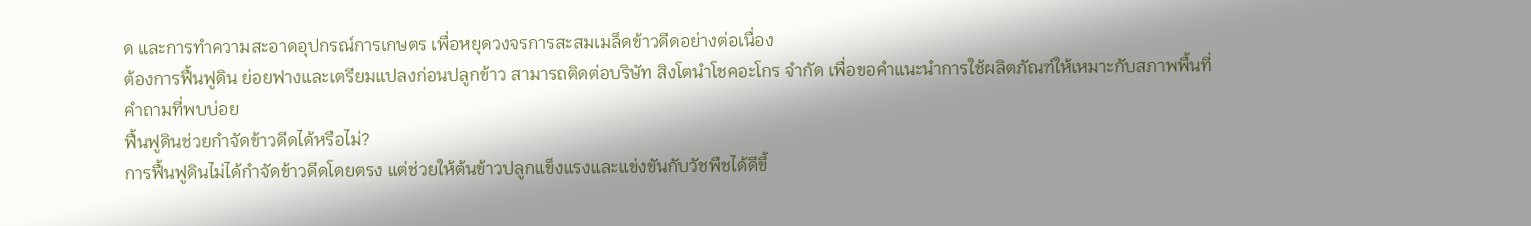ด และการทำความสะอาดอุปกรณ์การเกษตร เพื่อหยุดวงจรการสะสมเมล็ดข้าวดีดอย่างต่อเนื่อง
ต้องการฟื้นฟูดิน ย่อยฟางและเตรียมแปลงก่อนปลูกข้าว สามารถติดต่อบริษัท สิงโตนำโชคอะโกร จำกัด เพื่อขอคำแนะนำการใช้ผลิตภัณฑ์ให้เหมาะกับสภาพพื้นที่
คำถามที่พบบ่อย
ฟื้นฟูดินช่วยกำจัดข้าวดีดได้หรือไม่?
การฟื้นฟูดินไม่ได้กำจัดข้าวดีดโดยตรง แต่ช่วยให้ต้นข้าวปลูกแข็งแรงและแข่งขันกับวัชพืชได้ดีขึ้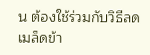น ต้องใช้ร่วมกับวิธีลดเมล็ดข้า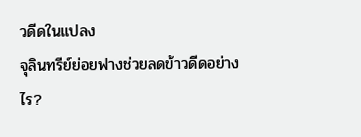วดีดในแปลง
จุลินทรีย์ย่อยฟางช่วยลดข้าวดีดอย่างไร?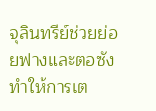จุลินทรีย์ช่วยย่อยฟางและตอซัง ทำให้การเต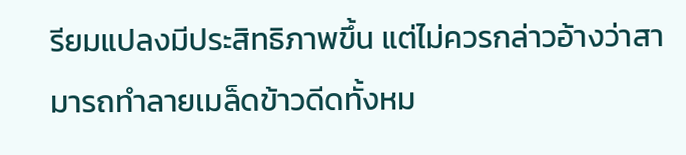รียมแปลงมีประสิทธิภาพขึ้น แต่ไม่ควรกล่าวอ้างว่าสามารถทำลายเมล็ดข้าวดีดทั้งหม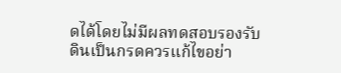ดได้โดยไม่มีผลทดสอบรองรับ
ดินเป็นกรดควรแก้ไขอย่า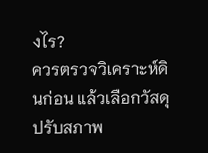งไร?
ควรตรวจวิเคราะห์ดินก่อน แล้วเลือกวัสดุปรับสภาพ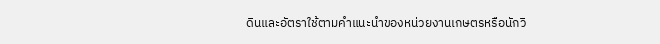ดินและอัตราใช้ตามคำแนะนำของหน่วยงานเกษตรหรือนักวิ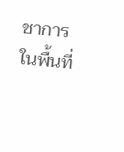ชาการในพื้นที่